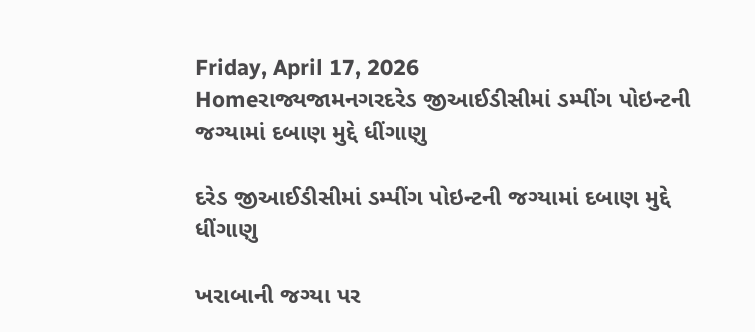Friday, April 17, 2026
Homeરાજ્યજામનગરદરેડ જીઆઈડીસીમાં ડમ્પીંગ પોઇન્ટની જગ્યામાં દબાણ મુદ્દે ધીંગાણુ

દરેડ જીઆઈડીસીમાં ડમ્પીંગ પોઇન્ટની જગ્યામાં દબાણ મુદ્દે ધીંગાણુ

ખરાબાની જગ્યા પર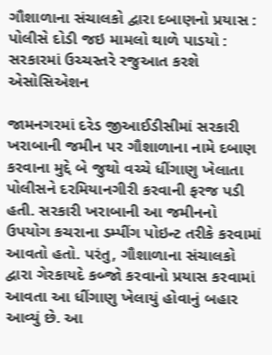ગૌશાળાના સંચાલકો દ્વારા દબાણનો પ્રયાસ : પોલીસે દોડી જઇ મામલો થાળે પાડયો : સરકારમાં ઉચ્ચસ્તરે રજુઆત કરશે એસોસિએશન

જામનગરમાં દરેડ જીઆઈડીસીમાં સરકારી ખરાબાની જમીન પર ગૌશાળાના નામે દબાણ કરવાના મુદ્દે બે જુથો વચ્ચે ધીંગાણુ ખેલાતા પોલીસને દરમિયાનગીરી કરવાની ફરજ પડી હતી. સરકારી ખરાબાની આ જમીનનો ઉપયોગ કચરાના ડમ્પીંગ પોઇન્ટ તરીકે કરવામાં આવતો હતો. પરંતુ, ગૌશાળાના સંચાલકો દ્વારા ગેરકાયદે કબ્જો કરવાનો પ્રયાસ કરવામાં આવતા આ ધીંગાણુ ખેલાયું હોવાનું બહાર આવ્યું છે. આ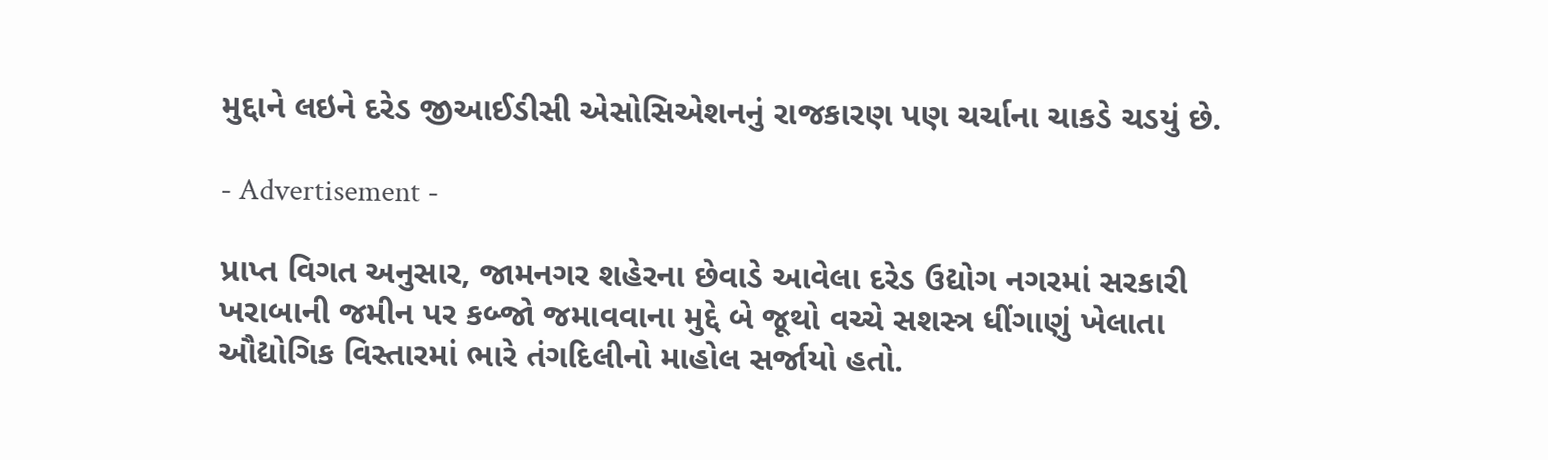મુદ્દાને લઇને દરેડ જીઆઈડીસી એસોસિએશનનું રાજકારણ પણ ચર્ચાના ચાકડે ચડયું છે.

- Advertisement -

પ્રાપ્ત વિગત અનુસાર, જામનગર શહેરના છેવાડે આવેલા દરેડ ઉદ્યોગ નગરમાં સરકારી ખરાબાની જમીન પર કબ્જો જમાવવાના મુદ્દે બે જૂથો વચ્ચે સશસ્ત્ર ધીંગાણું ખેલાતા ઔદ્યોગિક વિસ્તારમાં ભારે તંગદિલીનો માહોલ સર્જાયો હતો.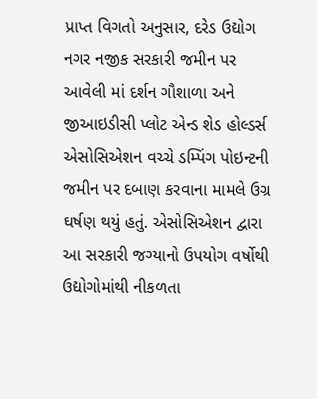પ્રાપ્ત વિગતો અનુસાર, દરેડ ઉદ્યોગ નગર નજીક સરકારી જમીન પર આવેલી માં દર્શન ગૌશાળા અને જીઆઇડીસી પ્લોટ એન્ડ શેડ હોલ્ડર્સ એસોસિએશન વચ્ચે ડમ્પિંગ પોઇન્ટની જમીન પર દબાણ કરવાના મામલે ઉગ્ર ઘર્ષણ થયું હતું. એસોસિએશન દ્વારા આ સરકારી જગ્યાનો ઉપયોગ વર્ષોથી ઉદ્યોગોમાંથી નીકળતા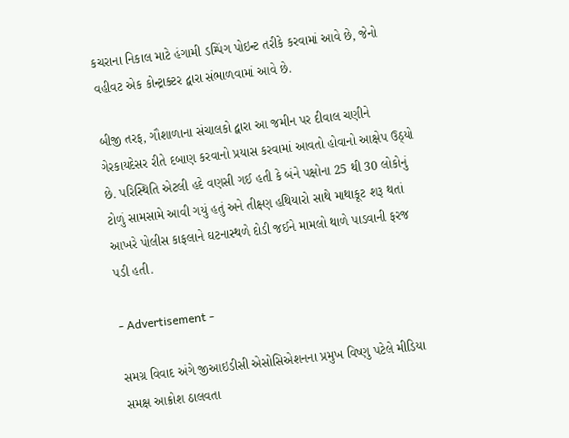કચરાના નિકાલ માટે હંગામી ડમ્પિંગ પોઇન્ટ તરીકે કરવામાં આવે છે, જેનો વહીવટ એક કોન્ટ્રાક્ટર દ્વારા સંભાળવામાં આવે છે.

બીજી તરફ, ગૌશાળાના સંચાલકો દ્વારા આ જમીન પર દીવાલ ચણીને ગેરકાયદેસર રીતે દબાણ કરવાનો પ્રયાસ કરવામાં આવતો હોવાનો આક્ષેપ ઉઠ્યો છે. પરિસ્થિતિ એટલી હદે વણસી ગઈ હતી કે બંને પક્ષોના 25 થી 30 લોકોનું ટોળું સામસામે આવી ગયું હતું અને તીક્ષ્ણ હથિયારો સાથે માથાકૂટ શરૂ થતાં આખરે પોલીસ કાફલાને ઘટનાસ્થળે દોડી જઈને મામલો થાળે પાડવાની ફરજ પડી હતી.

- Advertisement -

સમગ્ર વિવાદ અંગે જીઆઇડીસી એસોસિએશનના પ્રમુખ વિષ્ણુ પટેલે મીડિયા સમક્ષ આક્રોશ ઠાલવતા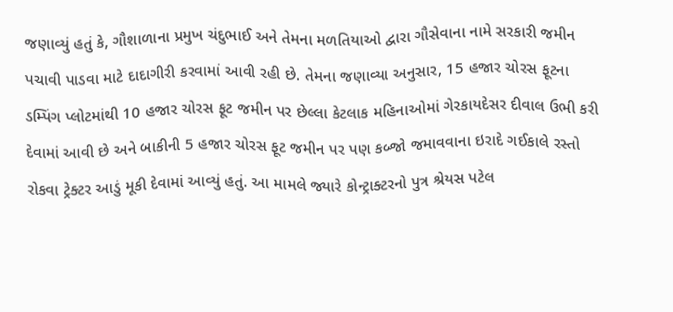જણાવ્યું હતું કે, ગૌશાળાના પ્રમુખ ચંદુભાઈ અને તેમના મળતિયાઓ દ્વારા ગૌસેવાના નામે સરકારી જમીન પચાવી પાડવા માટે દાદાગીરી કરવામાં આવી રહી છે. તેમના જણાવ્યા અનુસાર, 15 હજાર ચોરસ ફૂટના ડમ્પિંગ પ્લોટમાંથી 10 હજાર ચોરસ ફૂટ જમીન પર છેલ્લા કેટલાક મહિનાઓમાં ગેરકાયદેસર દીવાલ ઉભી કરી દેવામાં આવી છે અને બાકીની 5 હજાર ચોરસ ફૂટ જમીન પર પણ કબ્જો જમાવવાના ઇરાદે ગઈકાલે રસ્તો રોકવા ટ્રેક્ટર આડું મૂકી દેવામાં આવ્યું હતું. આ મામલે જ્યારે કોન્ટ્રાક્ટરનો પુત્ર શ્રેયસ પટેલ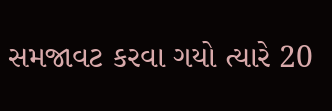સમજાવટ કરવા ગયો ત્યારે 20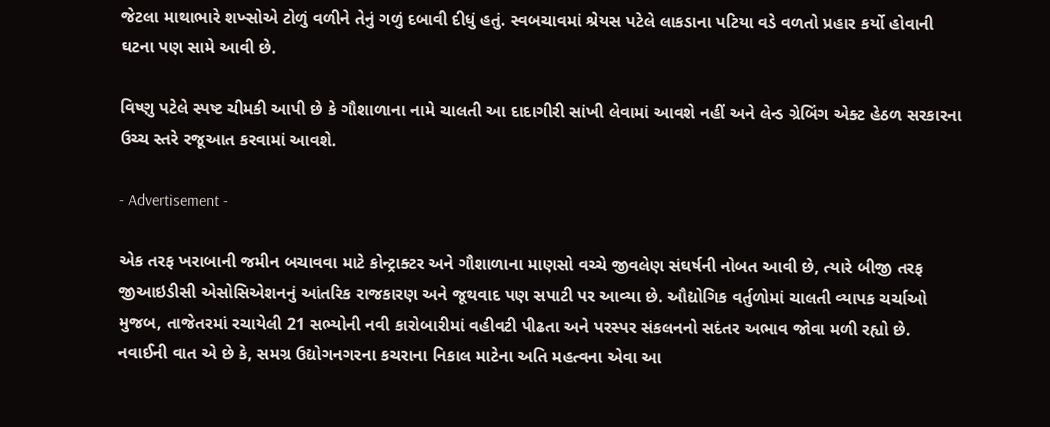જેટલા માથાભારે શખ્સોએ ટોળું વળીને તેનું ગળું દબાવી દીધું હતું. સ્વબચાવમાં શ્રેયસ પટેલે લાકડાના પટિયા વડે વળતો પ્રહાર કર્યો હોવાની ઘટના પણ સામે આવી છે.

વિષ્ણુ પટેલે સ્પષ્ટ ચીમકી આપી છે કે ગૌશાળાના નામે ચાલતી આ દાદાગીરી સાંખી લેવામાં આવશે નહીં અને લેન્ડ ગ્રેબિંગ એક્ટ હેઠળ સરકારના ઉચ્ચ સ્તરે રજૂઆત કરવામાં આવશે.

- Advertisement -

એક તરફ ખરાબાની જમીન બચાવવા માટે કોન્ટ્રાક્ટર અને ગૌશાળાના માણસો વચ્ચે જીવલેણ સંઘર્ષની નોબત આવી છે, ત્યારે બીજી તરફ જીઆઇડીસી એસોસિએશનનું આંતરિક રાજકારણ અને જૂથવાદ પણ સપાટી પર આવ્યા છે. ઔદ્યોગિક વર્તુળોમાં ચાલતી વ્યાપક ચર્ચાઓ મુજબ, તાજેતરમાં રચાયેલી 21 સભ્યોની નવી કારોબારીમાં વહીવટી પીઢતા અને પરસ્પર સંકલનનો સદંતર અભાવ જોવા મળી રહ્યો છે. નવાઈની વાત એ છે કે, સમગ્ર ઉદ્યોગનગરના કચરાના નિકાલ માટેના અતિ મહત્વના એવા આ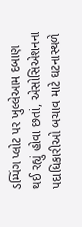ડમ્પિંગ પ્લોટ પર ખુલ્લેઆમ દબાણ થઈ રહ્યું હોવા છતાં, એસોસિએશનના પદાધિકારીઓ બચાવ માટે ઘટનાસ્થળે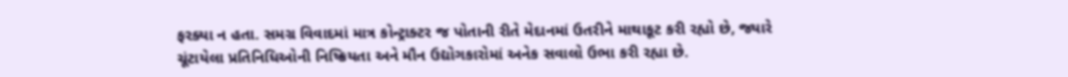ફરક્યા ન હતા. સમગ્ર વિવાદમાં માત્ર કોન્ટ્રાક્ટર જ પોતાની રીતે મેદાનમાં ઉતરીને માથાકૂટ કરી રહ્યો છે, જ્યારે ચૂંટાયેલા પ્રતિનિધિઓની નિષ્ક્રિયતા અને મૌન ઉદ્યોગકારોમાં અનેક સવાલો ઉભા કરી રહ્યા છે.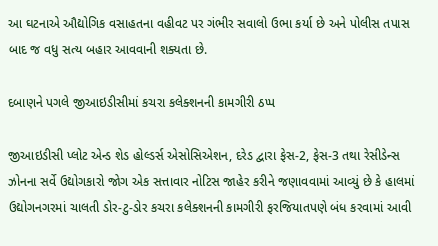આ ઘટનાએ ઔદ્યોગિક વસાહતના વહીવટ પર ગંભીર સવાલો ઉભા કર્યા છે અને પોલીસ તપાસ બાદ જ વધુ સત્ય બહાર આવવાની શક્યતા છે.

દબાણને પગલે જીઆઇડીસીમાં કચરા કલેક્શનની કામગીરી ઠપ્પ

જીઆઇડીસી પ્લોટ એન્ડ શેડ હોલ્ડર્સ એસોસિએશન, દરેડ દ્વારા ફેસ-2, ફેસ-3 તથા રેસીડેન્સ ઝોનના સર્વે ઉદ્યોગકારો જોગ એક સત્તાવાર નોટિસ જાહેર કરીને જણાવવામાં આવ્યું છે કે હાલમાં ઉદ્યોગનગરમાં ચાલતી ડોર-ટુ-ડોર કચરા કલેક્શનની કામગીરી ફરજિયાતપણે બંધ કરવામાં આવી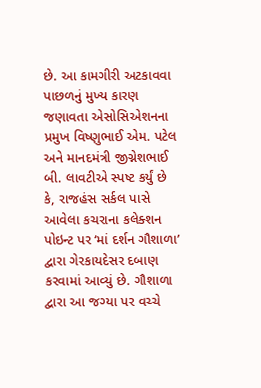છે. આ કામગીરી અટકાવવા પાછળનું મુખ્ય કારણ જણાવતા એસોસિએશનના પ્રમુખ વિષ્ણુભાઈ એમ. પટેલ અને માનદમંત્રી જીગ્નેશભાઈ બી. લાવટીએ સ્પષ્ટ કર્યું છે કે, રાજહંસ સર્કલ પાસે આવેલા કચરાના કલેક્શન પોઇન્ટ પર ‘માં દર્શન ગૌશાળા’ દ્વારા ગેરકાયદેસર દબાણ કરવામાં આવ્યું છે. ગૌશાળા દ્વારા આ જગ્યા પર વચ્ચે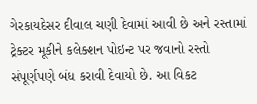ગેરકાયદેસર દીવાલ ચણી દેવામાં આવી છે અને રસ્તામાં ટ્રેક્ટર મૂકીને કલેક્શન પોઇન્ટ પર જવાનો રસ્તો સંપૂર્ણપણે બંધ કરાવી દેવાયો છે. આ વિકટ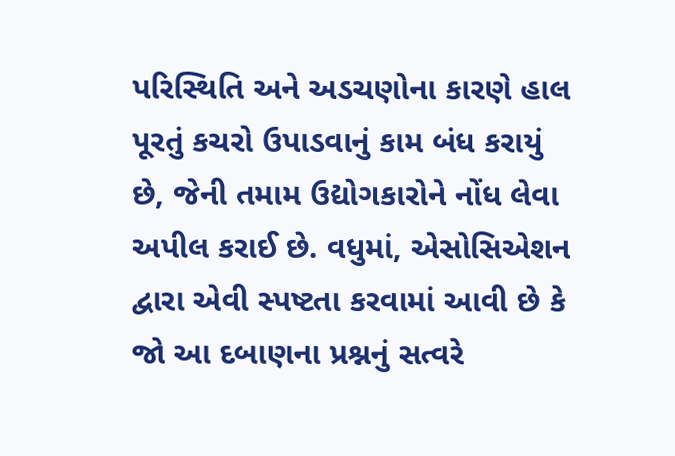પરિસ્થિતિ અને અડચણોના કારણે હાલ પૂરતું કચરો ઉપાડવાનું કામ બંધ કરાયું છે, જેની તમામ ઉદ્યોગકારોને નોંધ લેવા અપીલ કરાઈ છે. વધુમાં, એસોસિએશન દ્વારા એવી સ્પષ્ટતા કરવામાં આવી છે કે જો આ દબાણના પ્રશ્નનું સત્વરે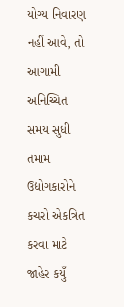યોગ્ય નિવારણ નહીં આવે, તો આગામી અનિચ્ચિત સમય સુધી તમામ ઉદ્યોગકારોને કચરો એકત્રિત કરવા માટે જાહેર કયુઁ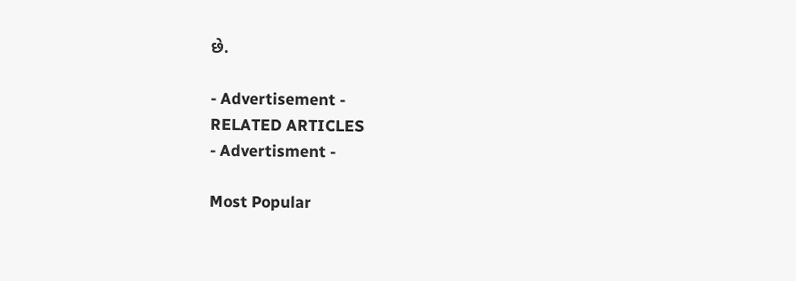છે.

- Advertisement -
RELATED ARTICLES
- Advertisment -

Most Popular